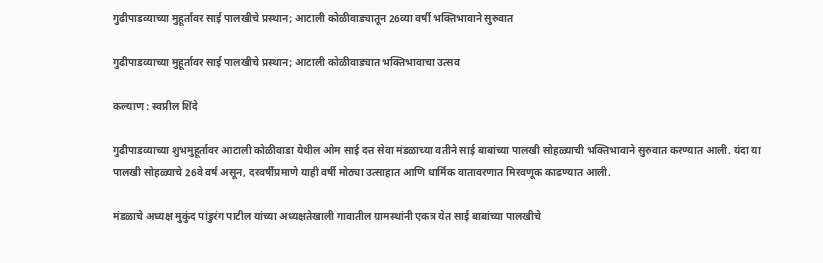गुढीपाडव्याच्या मुहूर्तावर साई पालखीचे प्रस्थान; आटाली कोळीवाड्यातून 26व्या वर्षी भक्तिभावाने सुरुवात

गुढीपाडव्याच्या मुहूर्तावर साई पालखीचे प्रस्थान; आटाली कोळीवाड्यात भक्तिभावाचा उत्सव

कल्याण : स्वप्नील शिंदे

गुढीपाडव्याच्या शुभमुहूर्तावर आटाली कोळीवाडा येथील ओम साई दत्त सेवा मंडळाच्या वतीने साई बाबांच्या पालखी सोहळ्याची भक्तिभावाने सुरुवात करण्यात आली. यंदा या पालखी सोहळ्याचे 26वे वर्ष असून, दरवर्षीप्रमाणे याही वर्षी मोठ्या उत्साहात आणि धार्मिक वातावरणात मिरवणूक काढण्यात आली.

मंडळाचे अध्यक्ष मुकुंद पांडुरंग पाटील यांच्या अध्यक्षतेखाली गावातील ग्रामस्थांनी एकत्र येत साई बाबांच्या पालखीचे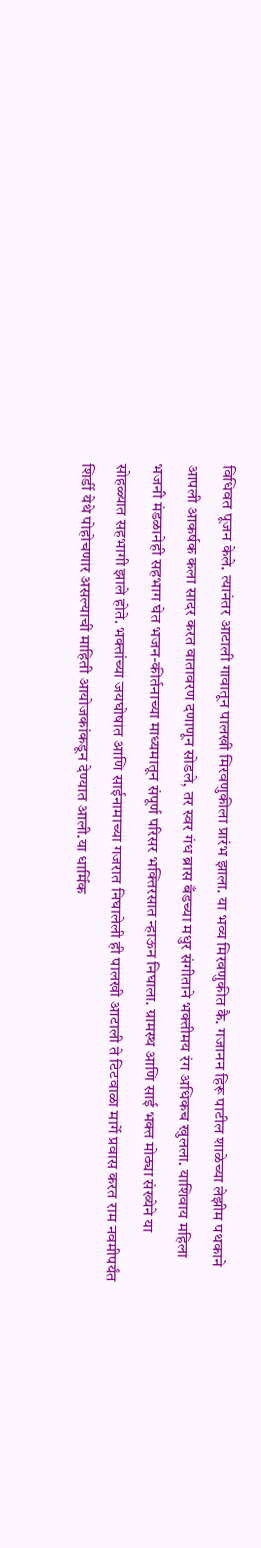विधिवत पूजन केले. त्यानंतर आटाली गावातून पालखी मिरवणुकीला प्रारंभ झाला. या भव्य मिरवणुकीत कै. गजानन हिरू पाटील शाळेच्या लेझीम पथकाने आपली आकर्षक कला सादर करत वातावरण दणाणून सोडले, तर स्वर गंध ब्रास बँडच्या मधुर संगीताने भक्तीमय रंग अधिकच खुलला. याशिवाय महिला भजनी मंडळानेही सहभाग घेत भजन-कीर्तनाच्या माध्यमातून संपूर्ण परिसर भक्तिरसात न्हाऊन निघाला. ग्रामस्थ आणि साई भक्त मोठ्या संख्येने या सोहळ्यात सहभागी झाले होते. भक्तांच्या जयघोषात आणि साईनामाच्या गजरात निघालेली ही पालखी आटाली ते टिटवाळा मार्गे प्रवास करत राम नवमीपर्यंत शिर्डी येथे पोहोचणार असल्याची माहिती आयोजकांकडून देण्यात आली.या धार्मिक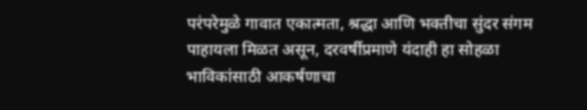परंपरेमुळे गावात एकात्मता, श्रद्धा आणि भक्तीचा सुंदर संगम पाहायला मिळत असून, दरवर्षीप्रमाणे यंदाही हा सोहळा भाविकांसाठी आकर्षणाचा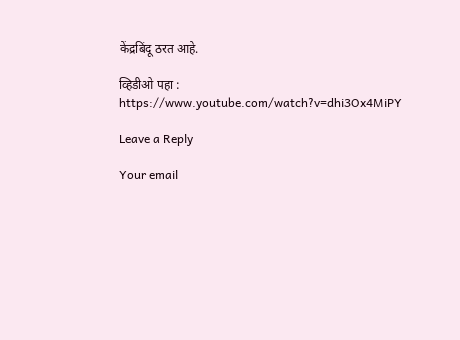केंद्रबिंदू ठरत आहे.

व्हिडीओ पहा : https://www.youtube.com/watch?v=dhi3Ox4MiPY

Leave a Reply

Your email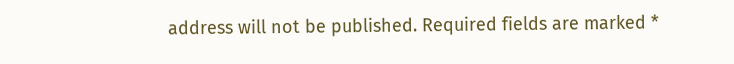address will not be published. Required fields are marked *